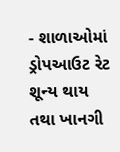- શાળાઓમાં ડ્રોપઆઉટ રેટ શૂન્ય થાય તથા ખાનગી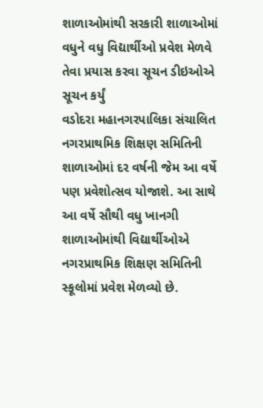શાળાઓમાંથી સરકારી શાળાઓમાં વધુને વધુ વિદ્યાર્થીઓ પ્રવેશ મેળવે તેવા પ્રયાસ કરવા સૂચન ડીઇઓએ સૂચન કર્યું
વડોદરા મહાનગરપાલિકા સંચાલિત નગરપ્રાથમિક શિક્ષણ સમિતિની શાળાઓમાં દર વર્ષની જેમ આ વર્ષે પણ પ્રવેશોત્સવ યોજાશે. આ સાથે આ વર્ષે સૌથી વધુ ખાનગી શાળાઓમાંથી વિદ્યાર્થીઓએ નગરપ્રાથમિક શિક્ષણ સમિતિની સ્કૂલોમાં પ્રવેશ મેળવ્યો છે.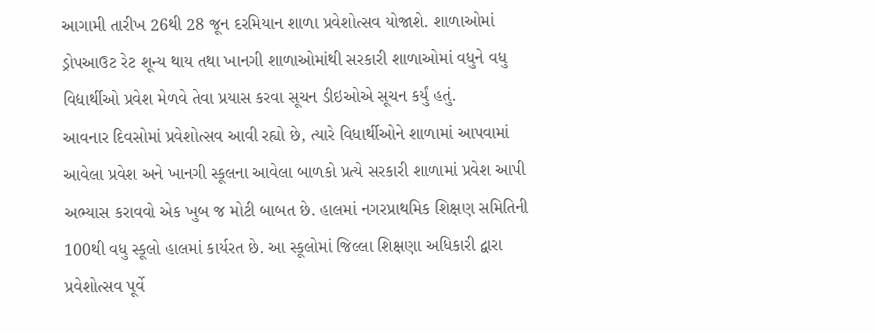આગામી તારીખ 26થી 28 જૂન દરમિયાન શાળા પ્રવેશોત્સવ યોજાશે. શાળાઓમાં ડ્રોપઆઉટ રેટ શૂન્ય થાય તથા ખાનગી શાળાઓમાંથી સરકારી શાળાઓમાં વધુને વધુ વિદ્યાર્થીઓ પ્રવેશ મેળવે તેવા પ્રયાસ કરવા સૂચન ડીઇઓએ સૂચન કર્યું હતું.
આવનાર દિવસોમાં પ્રવેશોત્સવ આવી રહ્યો છે, ત્યારે વિધાર્થીઓને શાળામાં આપવામાં આવેલા પ્રવેશ અને ખાનગી સ્કૂલના આવેલા બાળકો પ્રત્યે સરકારી શાળામાં પ્રવેશ આપી અભ્યાસ કરાવવો એક ખુબ જ મોટી બાબત છે. હાલમાં નગરપ્રાથમિક શિક્ષણ સમિતિની 100થી વધુ સ્કૂલો હાલમાં કાર્યરત છે. આ સ્કૂલોમાં જિલ્લા શિક્ષણા અધિકારી દ્વારા પ્રવેશોત્સવ પૂર્વે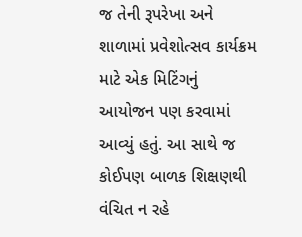જ તેની રૂપરેખા અને શાળામાં પ્રવેશોત્સવ કાર્યક્રમ માટે એક મિટિંગનું આયોજન પણ કરવામાં આવ્યું હતું. આ સાથે જ કોઈપણ બાળક શિક્ષણથી વંચિત ન રહે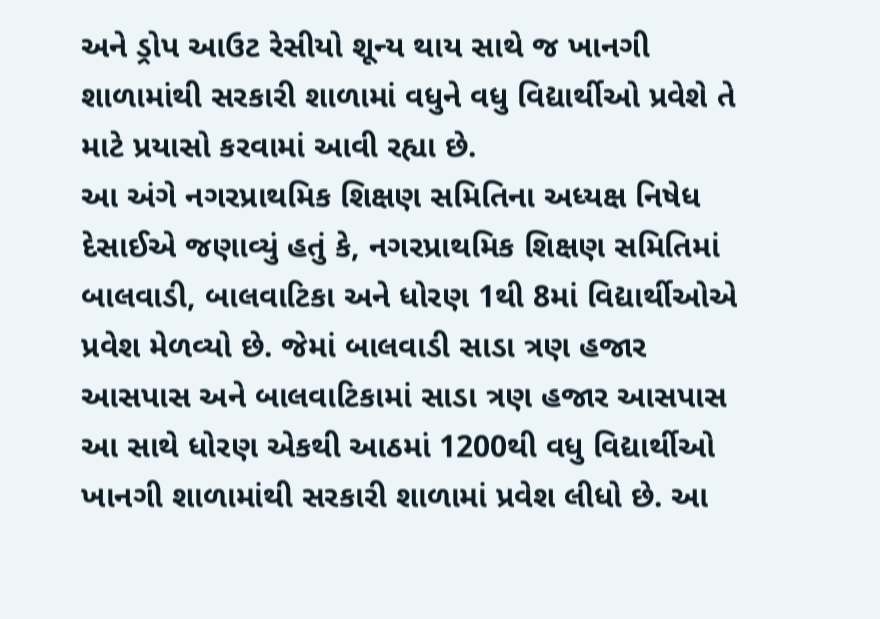અને ડ્રોપ આઉટ રેસીયો શૂન્ય થાય સાથે જ ખાનગી શાળામાંથી સરકારી શાળામાં વધુને વધુ વિદ્યાર્થીઓ પ્રવેશે તે માટે પ્રયાસો કરવામાં આવી રહ્યા છે.
આ અંગે નગરપ્રાથમિક શિક્ષણ સમિતિના અધ્યક્ષ નિષેધ દેસાઈએ જણાવ્યું હતું કે, નગરપ્રાથમિક શિક્ષણ સમિતિમાં બાલવાડી, બાલવાટિકા અને ધોરણ 1થી 8માં વિદ્યાર્થીઓએ પ્રવેશ મેળવ્યો છે. જેમાં બાલવાડી સાડા ત્રણ હજાર આસપાસ અને બાલવાટિકામાં સાડા ત્રણ હજાર આસપાસ આ સાથે ધોરણ એકથી આઠમાં 1200થી વધુ વિદ્યાર્થીઓ ખાનગી શાળામાંથી સરકારી શાળામાં પ્રવેશ લીધો છે. આ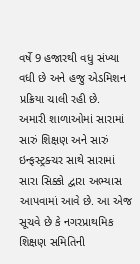વર્ષે 9 હજારથી વધુ સંખ્યા વધી છે અને હજુ એડમિશન પ્રક્રિયા ચાલી રહી છે.
અમારી શાળાઓમાં સારામાં સારું શિક્ષણ અને સારું ઇન્ફસ્ટ્રક્ચર સાથે સારામાં સારા સિક્કો દ્વારા અભ્યાસ આપવામાં આવે છે. આ એજ સૂચવે છે કે નગરપ્રાથમિક શિક્ષણ સમિતિની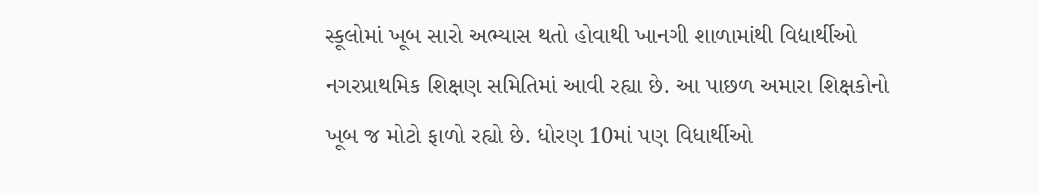સ્કૂલોમાં ખૂબ સારો અભ્યાસ થતો હોવાથી ખાનગી શાળામાંથી વિદ્યાર્થીઓ નગરપ્રાથમિક શિક્ષણ સમિતિમાં આવી રહ્યા છે. આ પાછળ અમારા શિક્ષકોનો ખૂબ જ મોટો ફાળો રહ્યો છે. ધોરણ 10માં પણ વિધાર્થીઓ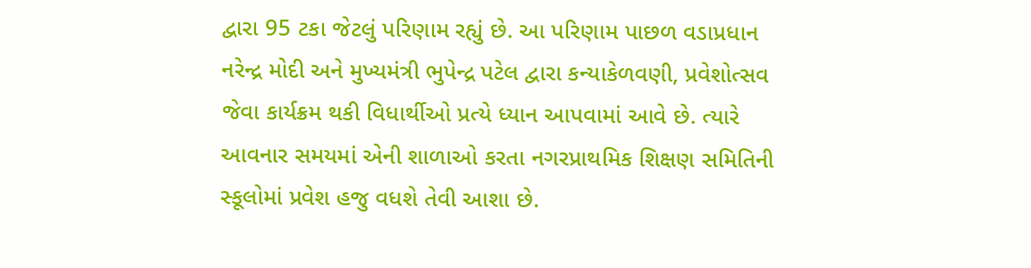દ્વારા 95 ટકા જેટલું પરિણામ રહ્યું છે. આ પરિણામ પાછળ વડાપ્રધાન નરેન્દ્ર મોદી અને મુખ્યમંત્રી ભુપેન્દ્ર પટેલ દ્વારા કન્યાકેળવણી, પ્રવેશોત્સવ જેવા કાર્યક્રમ થકી વિધાર્થીઓ પ્રત્યે ધ્યાન આપવામાં આવે છે. ત્યારે આવનાર સમયમાં એની શાળાઓ કરતા નગરપ્રાથમિક શિક્ષણ સમિતિની સ્કૂલોમાં પ્રવેશ હજુ વધશે તેવી આશા છે.